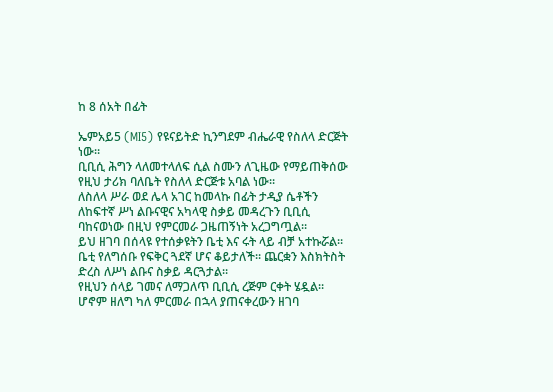ከ 8 ሰአት በፊት

ኤምአይ5 (MI5) የዩናይትድ ኪንግደም ብሔራዊ የስለላ ድርጅት ነው።
ቢቢሲ ሕግን ላለመተላለፍ ሲል ስሙን ለጊዜው የማይጠቅሰው የዚህ ታሪክ ባለቤት የስለላ ድርጅቱ አባል ነው።
ለስለላ ሥራ ወደ ሌላ አገር ከመላኩ በፊት ታዲያ ሴቶችን ለከፍተኛ ሥነ ልቡናዊና አካላዊ ስቃይ መዳረጉን ቢቢሲ ባከናወነው በዚህ የምርመራ ጋዜጠኝነት አረጋግጧል።
ይህ ዘገባ በሰላዩ የተሰቃዩትን ቤቲ እና ሩት ላይ ብቻ አተኩሯል።
ቤቲ የለግሰቡ የፍቅር ጓደኛ ሆና ቆይታለች። ጨርቋን እስክትስት ድረስ ለሥነ ልቡና ስቃይ ዳርጓታል።
የዚህን ሰላይ ገመና ለማጋለጥ ቢቢሲ ረጅም ርቀት ሄዷል።
ሆኖም ዘለግ ካለ ምርመራ በኋላ ያጠናቀረውን ዘገባ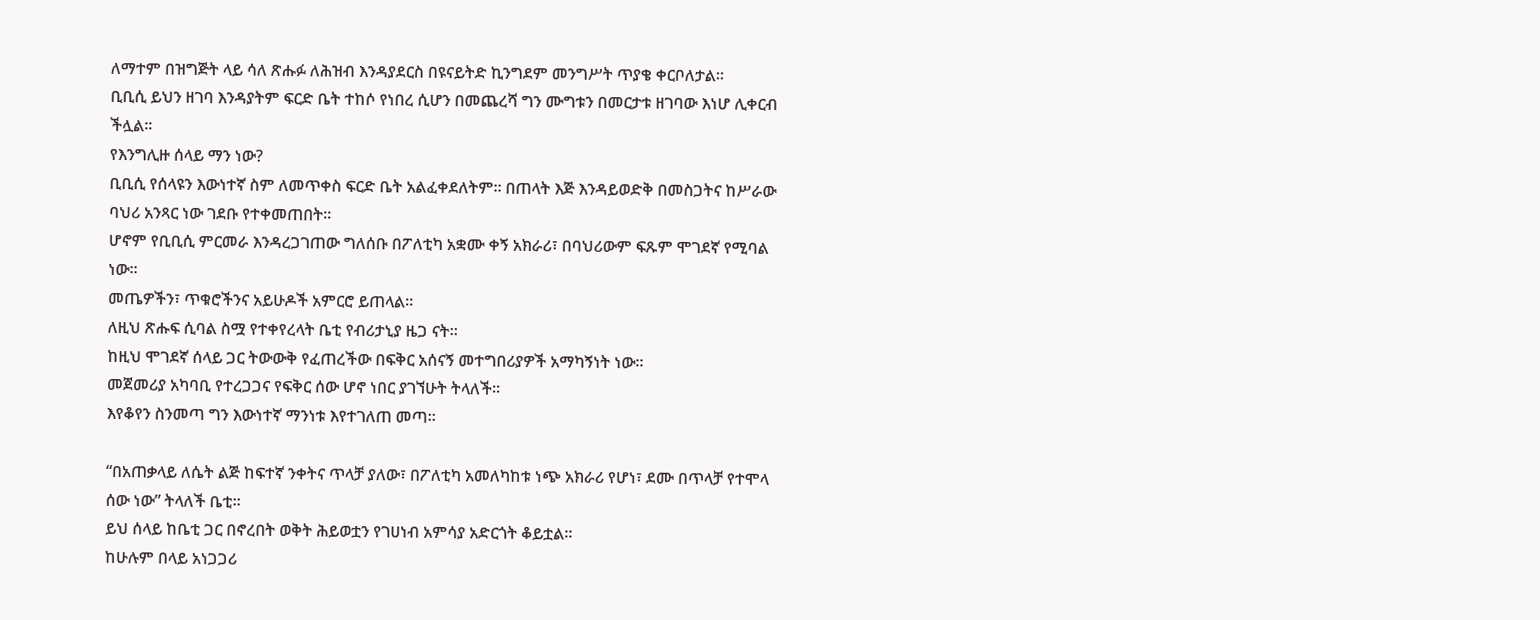ለማተም በዝግጅት ላይ ሳለ ጽሑፉ ለሕዝብ እንዳያደርስ በዩናይትድ ኪንግደም መንግሥት ጥያቄ ቀርቦለታል።
ቢቢሲ ይህን ዘገባ እንዳያትም ፍርድ ቤት ተከሶ የነበረ ሲሆን በመጨረሻ ግን ሙግቱን በመርታቱ ዘገባው እነሆ ሊቀርብ ችሏል።
የእንግሊዙ ሰላይ ማን ነው?
ቢቢሲ የሰላዩን እውነተኛ ስም ለመጥቀስ ፍርድ ቤት አልፈቀደለትም። በጠላት እጅ እንዳይወድቅ በመስጋትና ከሥራው ባህሪ አንጻር ነው ገደቡ የተቀመጠበት።
ሆኖም የቢቢሲ ምርመራ እንዳረጋገጠው ግለሰቡ በፖለቲካ አቋሙ ቀኝ አክራሪ፣ በባህሪውም ፍጹም ሞገደኛ የሚባል ነው።
መጤዎችን፣ ጥቁሮችንና አይሁዶች አምርሮ ይጠላል።
ለዚህ ጽሑፍ ሲባል ስሟ የተቀየረላት ቤቲ የብሪታኒያ ዜጋ ናት።
ከዚህ ሞገደኛ ሰላይ ጋር ትውውቅ የፈጠረችው በፍቅር አሰናኝ መተግበሪያዎች አማካኝነት ነው።
መጀመሪያ አካባቢ የተረጋጋና የፍቅር ሰው ሆኖ ነበር ያገኘሁት ትላለች።
እየቆየን ስንመጣ ግን እውነተኛ ማንነቱ እየተገለጠ መጣ።

“በአጠቃላይ ለሴት ልጅ ከፍተኛ ንቀትና ጥላቻ ያለው፣ በፖለቲካ አመለካከቱ ነጭ አክራሪ የሆነ፣ ደሙ በጥላቻ የተሞላ ሰው ነው” ትላለች ቤቲ።
ይህ ሰላይ ከቤቲ ጋር በኖረበት ወቅት ሕይወቷን የገሀነብ አምሳያ አድርጎት ቆይቷል።
ከሁሉም በላይ አነጋጋሪ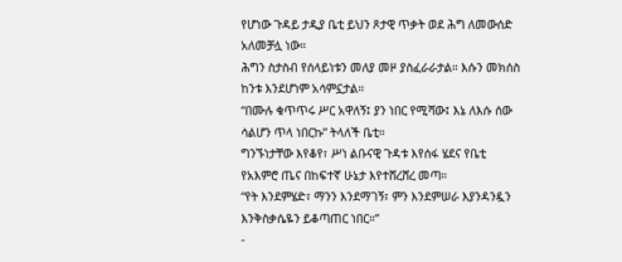የሆነው ጉዳይ ታዲያ ቤቲ ይህን ጾታዊ ጥቃት ወደ ሕግ ለመውሰድ አለመቻሏ ነው።
ሕግን ስታስብ የሰላይነቱን መለያ መዞ ያስፈራራታል። እሱን መክሰስ ከንቱ እንደሆነም አሳምኗታል።
“በሙሉ ቁጥጥሩ ሥር አዋለኝ፤ ያን ነበር የሚሻው፤ እኔ ለእሱ ሰው ሳልሆን ጥላ ነበርኩ” ትላለች ቤቲ።
ግንኙነታቸው እየቆየ፣ ሥነ ልቡናዊ ጉዳቱ እየሰፋ ሄደና የቤቲ የአእምሮ ጤና በከፍተኛ ሁኔታ እየተሸረሸረ መጣ።
“የት እንደምሄድ፣ ማንን እንደማገኝ፣ ምን እንደምሠራ እያንዳንዷን እንቅስቃሴዬን ይቆጣጠር ነበር።”
-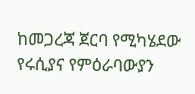ከመጋረጃ ጀርባ የሚካሄደው የሩሲያና የምዕራባውያን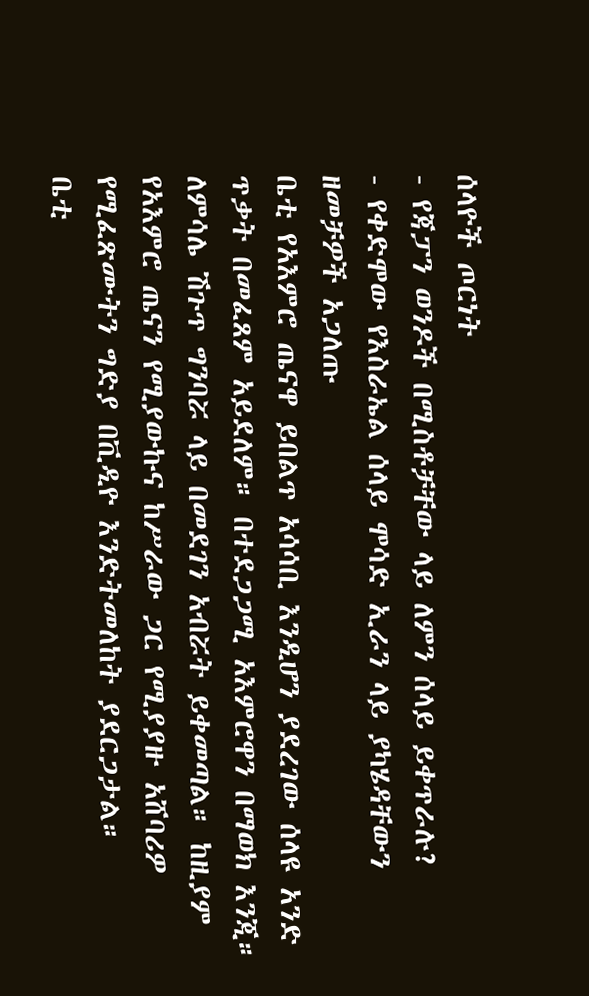ሰላዮች ጦርነት
- የጃፓን ወንዶች በሚስቶቻቸው ላይ ለምን ሰላይ ይቀጥራሉ?
- የቀድሞው የእስራኤል ሰላይ ሞሳድ ኢራን ላይ ያካሄዳቸውን ዘመቻዎች አጋለጡ
ቤቲ የአእምሮ ጤናዋ ይበልጥ አሳሳቢ እንዲሆን ያደረገው ሰላዩ አንድ ጥቃት በመፈጸም አይደለም። በተደጋጋሚ አእምሮዋን በማወክ እንጂ።
ለምሳሌ ሽጉጥ ግንባሯ ላይ በመደገን አብሯት ይቀመጣል። ከዚያም የአእምሮ ጤናን የሚያውኩና ከሥራው ጋር የሚያያዙ አሸባሪዎ የሚፈጽሙትን ግድያ በቪዲዮ እንድትመለከት ያደርጋታል።
ቤቲ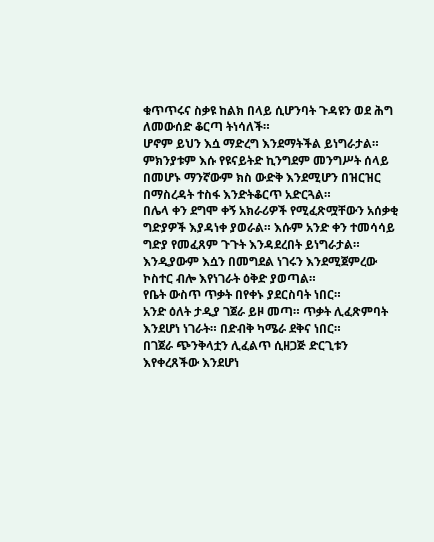ቁጥጥሩና ስቃዩ ከልክ በላይ ሲሆንባት ጉዳዩን ወደ ሕግ ለመውሰድ ቆርጣ ትነሳለች።
ሆኖም ይህን እሷ ማድረግ እንደማትችል ይነግራታል። ምክንያቱም እሱ የዩናይትድ ኪንግደም መንግሥት ሰላይ በመሆኑ ማንኛውም ክስ ውድቅ እንደሚሆን በዝርዝር በማስረዳት ተስፋ እንድትቆርጥ አድርጓል።
በሌላ ቀን ደግሞ ቀኝ አክራሪዎች የሚፈጽሟቸውን አሰቃቂ ግድያዎች እያዳነቀ ያወራል። እሱም አንድ ቀን ተመሳሳይ ግድያ የመፈጸም ጉጉት እንዳደረበት ይነግራታል።
እንዲያውም እሷን በመግደል ነገሩን እንደሚጀምረው ኮስተር ብሎ እየነገራት ዕቅድ ያወጣል።
የቤት ውስጥ ጥቃት በየቀኑ ያደርስባት ነበር።
አንድ ዕለት ታዲያ ገጀራ ይዞ መጣ። ጥቃት ሊፈጽምባት እንደሆነ ነገራት። በድብቅ ካሜራ ደቅና ነበር።
በገጀራ ጭንቅላቷን ሊፈልጥ ሲዘጋጅ ድርጊቱን እየቀረጸችው እንደሆነ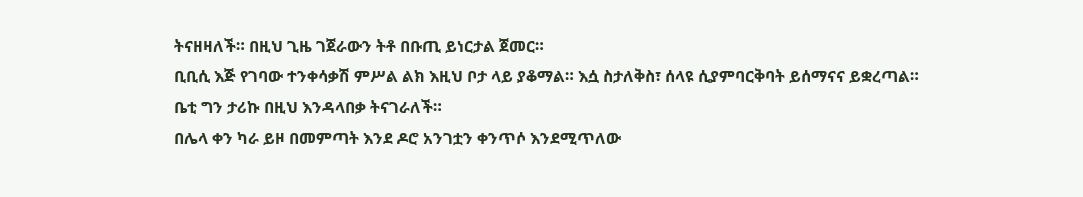ትናዘዛለች። በዚህ ጊዜ ገጀራውን ትቶ በቡጢ ይነርታል ጀመር።
ቢቢሲ እጅ የገባው ተንቀሳቃሽ ምሥል ልክ እዚህ ቦታ ላይ ያቆማል። እሷ ስታለቅስ፣ ሰላዩ ሲያምባርቅባት ይሰማናና ይቋረጣል።
ቤቲ ግን ታሪኩ በዚህ እንዳላበቃ ትናገራለች።
በሌላ ቀን ካራ ይዞ በመምጣት እንደ ዶሮ አንገቷን ቀንጥሶ እንደሚጥለው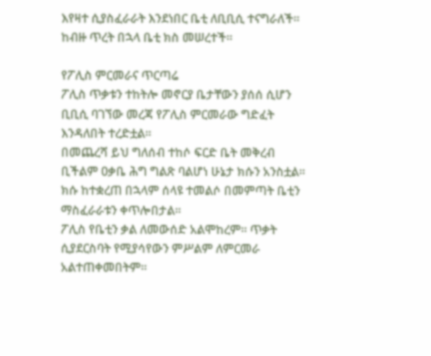እየዛተ ሲያስፈራራት እንደነበር ቤቲ ለቢቢሲ ተናግራለች።
ከብዙ ጥረት በኋላ ቤቲ ክስ መሠረተች።

የፖሊስ ምርመራና ጥርጣሬ
ፖሊስ ጥቃቱን ተከትሎ መኖርያ ቤታቸውን ያሰሰ ሲሆን ቢቢሲ ባገኘው መረጃ የፖሊስ ምርመራው ግድፈት እንዳለበት ተረድቷል።
በመጨረሻ ይህ ግለሰብ ተከሶ ፍርድ ቤት መቅረብ ቢችልም ዐቃቤ ሕግ ግልጽ ባልሆነ ሁኔታ ክሱን አንስቷል።
ክሱ ከተቋረጠ በኋላም ሰላዩ ተመልሶ በመምጣት ቤቲን ማስፈራራቱን ቀጥሎበታል።
ፖሊስ የቤቲን ቃል ለመውሰድ አልሞከረም። ጥቃት ሲያደርስባት የሚያሳየውን ምሥልም ለምርመራ አልተጠቀመበትም።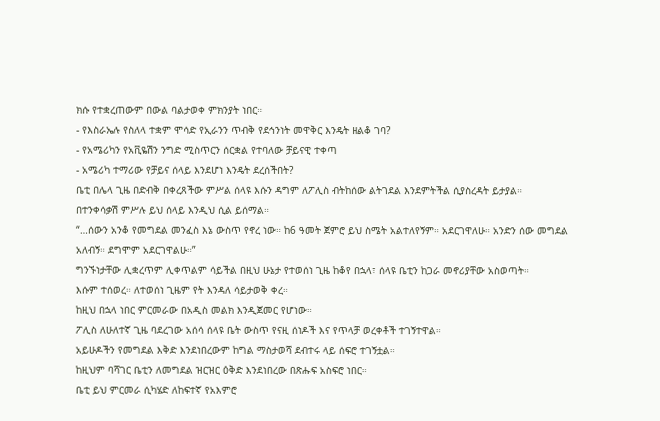ክሱ የተቋረጠውም በውል ባልታወቀ ምክንያት ነበር።
- የእስራኤሉ የስለላ ተቋም ሞሳድ የኢራንን ጥብቅ የደኅንነት መዋቅር እንዴት ዘልቆ ገባ?
- የአሜሪካን የአቪዬሽን ንግድ ሚስጥርን ሰርቋል የተባለው ቻይናዊ ተቀጣ
- አሜሪካ ተማሪው የቻይና ሰላይ እንደሆነ እንዴት ደረሰችበት?
ቤቲ በሌላ ጊዜ በድብቅ በቀረጸችው ምሥል ሰላዩ እሱን ዳግም ለፖሊስ ብትከሰው ልትገደል እንደምትችል ሲያስረዳት ይታያል።
በተንቀሳቃሽ ምሥሉ ይህ ሰላይ እንዲህ ሲል ይሰማል።
“…ሰውን አንቆ የመግደል መንፈስ እኔ ውስጥ የኖረ ነው። ከ6 ዓመት ጀምሮ ይህ ስሜት አልተለየኝም። አደርገዋለሁ። አንድን ሰው መግደል አለብኝ። ደግሞም አደርገዋልሁ።”
ግንኙነታቸው ሊቋረጥም ሊቀጥልም ሳይችል በዚህ ሁኔታ የተወሰነ ጊዜ ከቆየ በኋላ፣ ሰላዩ ቤቲን ከጋራ መኖሪያቸው አስወጣት።
እሱም ተሰወረ። ለተወሰነ ጊዜም የት እንዳለ ሳይታወቅ ቀረ።
ከዚህ በኋላ ነበር ምርመራው በአዲስ መልክ እንዲጀመር የሆነው።
ፖሊስ ለሁለተኛ ጊዜ ባደረገው አሰሳ ሰላዩ ቤት ውስጥ የናዚ ሰነዶች እና የጥላቻ ወረቀቶች ተገኝተዋል።
አይሁዶችን የመግደል እቅድ እንደነበረውም ከግል ማስታወሻ ደብተሩ ላይ ሰፍሮ ተገኝቷል።
ከዚህም ባሻገር ቤቲን ለመግደል ዝርዝር ዕቅድ እንደነበረው በጽሑፍ አስፍሮ ነበር።
ቤቲ ይህ ምርመራ ሲካሄድ ለከፍተኛ የአእምሮ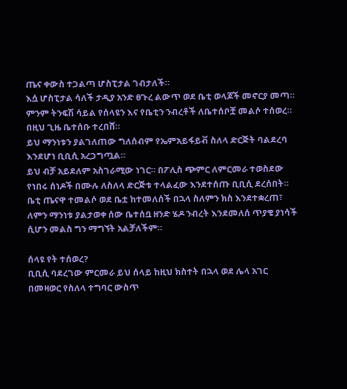ጤና ቀውስ ተጋልጣ ሆስፒታል ገብታለች።
እሷ ሆስፒታል ሳለች ታዲያ አንድ ፀጉረ ልውጥ ወደ ቤቲ ወላጆች መኖርያ መጣ።
ምንም ትንፍሽ ሳይል የሰላዩን እና የቤቲን ንብረቶች ለቤተሰቦቿ መልሶ ተሰወረ። በዚህ ጊዜ ቤተሰቡ ተረበሸ።
ይህ ማንነቱን ያልገለጠው ግለሰብም የኤምአይፋይቭ ስለላ ድርጅት ባልደረባ እንደሆነ ቢቢሲ አረጋግጧል።
ይህ ብቻ አይደለም አስገራሚው ነገር። በፖሊስ ጭምር ለምርመራ ተወስደው የነበሩ ሰነዶች በሙሉ ለስለላ ድርጅቱ ተላልፈው እንደተሰጡ ቢቢሲ ደረሰበት።
ቤቲ ጤናዋ ተመልሶ ወደ ቤቷ ከተመለሰች በኋላ ስለምን ክስ እንደተቋረጠ፣ ለምን ማንነቱ ያልታወቀ ሰው ቤተሰቧ ዘንድ ሄዶ ንብረት እንደመለሰ ጥያቄ ያነሳች ሲሆን መልስ ግን ማግኘት አልቻለችም።

ሰላዩ የት ተሰወረ?
ቢቢሲ ባደረገው ምርመራ ይህ ሰላይ ከዚህ ክስተት በኋላ ወደ ሌላ አገር በመዛወር የስለላ ተግባር ውስጥ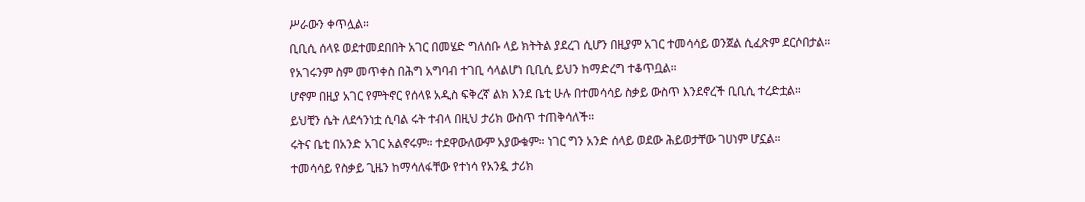ሥራውን ቀጥሏል።
ቢቢሲ ሰላዩ ወደተመደበበት አገር በመሄድ ግለሰቡ ላይ ክትትል ያደረገ ሲሆን በዚያም አገር ተመሳሳይ ወንጀል ሲፈጽም ደርሶበታል።
የአገሩንም ስም መጥቀስ በሕግ አግባብ ተገቢ ሳላልሆነ ቢቢሲ ይህን ከማድረግ ተቆጥቧል።
ሆኖም በዚያ አገር የምትኖር የሰላዩ አዲስ ፍቅረኛ ልክ እንደ ቤቲ ሁሉ በተመሳሳይ ስቃይ ውስጥ እንደኖረች ቢቢሲ ተረድቷል።
ይህቺን ሴት ለደኅንነቷ ሲባል ሩት ተብላ በዚህ ታሪክ ውስጥ ተጠቅሳለች።
ሩትና ቤቲ በአንድ አገር አልኖሩም። ተደዋውለውም አያውቁም። ነገር ግን አንድ ሰላይ ወደው ሕይወታቸው ገሀነም ሆኗል።
ተመሳሳይ የስቃይ ጊዜን ከማሳለፋቸው የተነሳ የአንዷ ታሪክ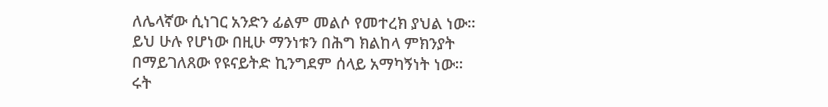ለሌላኛው ሲነገር አንድን ፊልም መልሶ የመተረክ ያህል ነው።
ይህ ሁሉ የሆነው በዚሁ ማንነቱን በሕግ ክልከላ ምክንያት በማይገለጸው የዩናይትድ ኪንግደም ሰላይ አማካኝነት ነው።
ሩት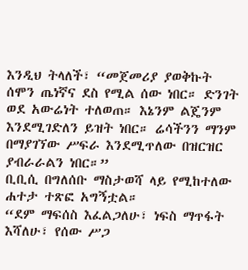እንዲህ ትላለች፣ “መጀመሪያ ያወቅኩት ሰሞን ጤነኛና ደስ የሚል ሰው ነበር። ድንገት ወደ አውሬነት ተለወጠ። እኔንም ልጄንም እንደሚገድለን ይዝት ነበር። ሬሳችንን ማንም በማያገኘው ሥፍራ እንደሚጥለው በዝርዝር ያብራራልን ነበር።”
ቢቢሲ በግለሰቡ ማስታወሻ ላይ የሚከተለው ሐተታ ተጽፎ አግኝቷል።
“ደም ማፍሰስ እፈልጋለሁ፣ ነፍስ ማጥፋት እሻለሁ፣ የሰው ሥጋ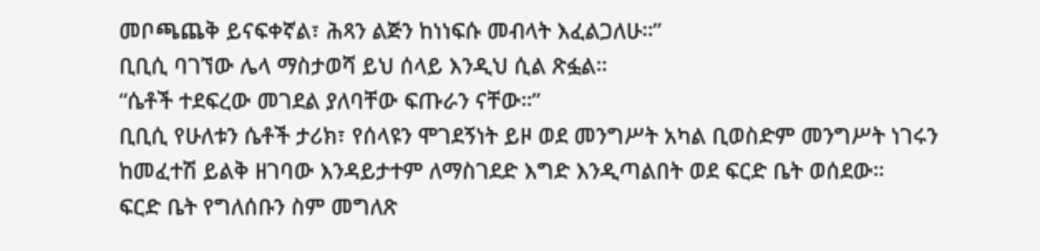መቦጫጨቅ ይናፍቀኛል፣ ሕጻን ልጅን ከነነፍሱ መብላት እፈልጋለሁ።”
ቢቢሲ ባገኘው ሌላ ማስታወሻ ይህ ሰላይ እንዲህ ሲል ጽፏል።
“ሴቶች ተደፍረው መገደል ያለባቸው ፍጡራን ናቸው።”
ቢቢሲ የሁለቱን ሴቶች ታሪክ፣ የሰላዩን ሞገደኝነት ይዞ ወደ መንግሥት አካል ቢወስድም መንግሥት ነገሩን ከመፈተሽ ይልቅ ዘገባው እንዳይታተም ለማስገደድ እግድ እንዲጣልበት ወደ ፍርድ ቤት ወሰደው።
ፍርድ ቤት የግለሰቡን ስም መግለጽ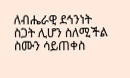ለብሔራዊ ደኅንነት ስጋት ሊሆን ስለሚችል ስሙን ሳይጠቀስ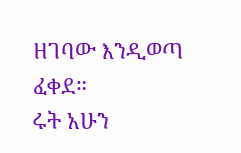ዘገባው እንዲወጣ ፈቀደ።
ሩት አሁን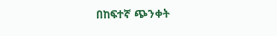በከፍተኛ ጭንቀት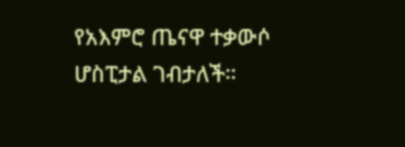የአእምሮ ጤናዋ ተቃውሶ ሆስፒታል ገብታለች።